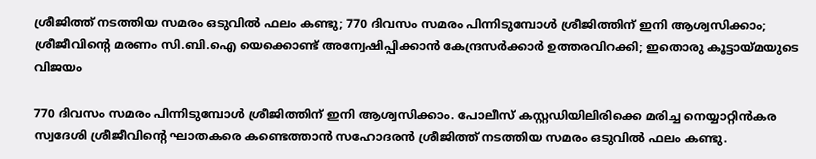ശ്രീജിത്ത് നടത്തിയ സമരം ഒടുവിൽ ഫലം കണ്ടു; 770 ദിവസം സമരം പിന്നിടുമ്പോൾ ശ്രീജിത്തിന് ഇനി ആശ്വസിക്കാം; ശ്രീജീവിന്റെ മരണം സി.ബി.ഐ യെക്കൊണ്ട് അന്വേഷിപ്പിക്കാൻ കേന്ദ്രസർക്കാർ ഉത്തരവിറക്കി; ഇതൊരു കൂട്ടായ്മയുടെ വിജയം

770 ദിവസം സമരം പിന്നിടുമ്പോൾ ശ്രീജിത്തിന് ഇനി ആശ്വസിക്കാം. പോലീസ് കസ്റ്റഡിയിലിരിക്കെ മരിച്ച നെയ്യാറ്റിൻകര സ്വദേശി ശ്രീജീവിന്റെ ഘാതകരെ കണ്ടെത്താൻ സഹോദരൻ ശ്രീജിത്ത് നടത്തിയ സമരം ഒടുവിൽ ഫലം കണ്ടു.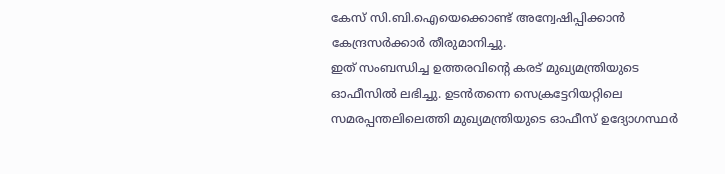കേസ് സി.ബി.ഐയെക്കൊണ്ട് അന്വേഷിപ്പിക്കാൻ കേന്ദ്രസർക്കാർ തീരുമാനിച്ചു.
ഇത് സംബന്ധിച്ച ഉത്തരവിന്റെ കരട് മുഖ്യമന്ത്രിയുടെ ഓഫീസിൽ ലഭിച്ചു. ഉടൻതന്നെ സെക്രട്ടേറിയറ്റിലെ സമരപ്പന്തലിലെത്തി മുഖ്യമന്ത്രിയുടെ ഓഫീസ് ഉദ്യോഗസ്ഥർ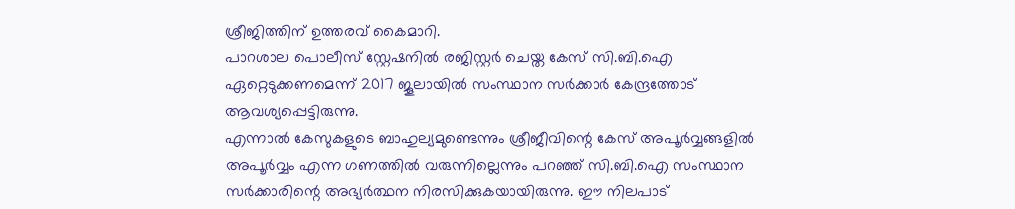ശ്രീജിത്തിന് ഉത്തരവ് കൈമാറി.
പാറശാല പൊലീസ് സ്റ്റേഷനിൽ രജിസ്റ്റർ ചെയ്ത കേസ് സി.ബി.ഐ ഏറ്റെടുക്കണമെന്ന് 2017 ജൂലായിൽ സംസ്ഥാന സർക്കാർ കേന്ദ്രത്തോട് ആവശ്യപ്പെട്ടിരുന്നു.
എന്നാൽ കേസുകളുടെ ബാഹുല്യമുണ്ടെന്നും ശ്രീജീവിന്റെ കേസ് അപൂർവ്വങ്ങളിൽ അപൂർവ്വം എന്ന ഗണത്തിൽ വരുന്നില്ലെന്നും പറഞ്ഞ് സി.ബി.ഐ സംസ്ഥാന സർക്കാരിന്റെ അഭ്യർത്ഥന നിരസിക്കുകയായിരുന്നു. ഈ നിലപാട്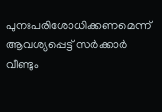പുനഃപരിശോധിക്കണമെന്ന് ആവശ്യപ്പെട്ട് സർക്കാർ വീണ്ടും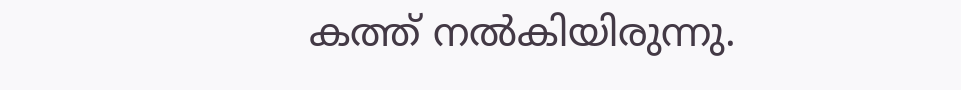കത്ത് നൽകിയിരുന്നു.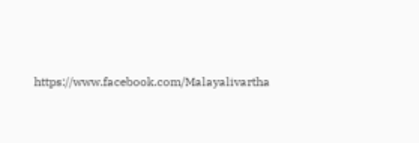https://www.facebook.com/Malayalivartha